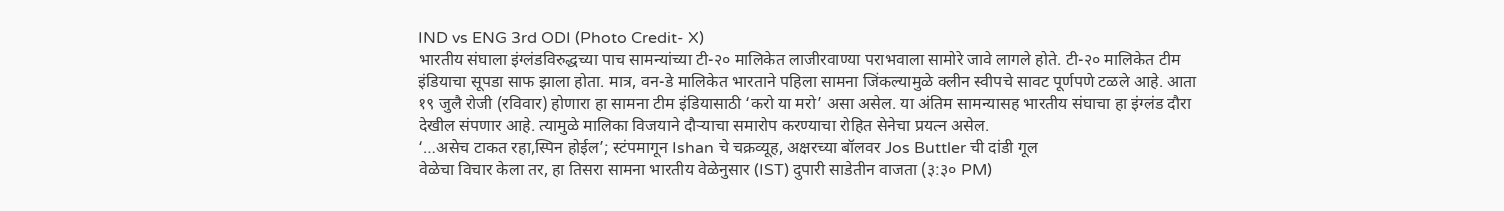IND vs ENG 3rd ODI (Photo Credit- X)
भारतीय संघाला इंग्लंडविरुद्धच्या पाच सामन्यांच्या टी-२० मालिकेत लाजीरवाण्या पराभवाला सामोरे जावे लागले होते. टी-२० मालिकेत टीम इंडियाचा सूपडा साफ झाला होता. मात्र, वन-डे मालिकेत भारताने पहिला सामना जिंकल्यामुळे क्लीन स्वीपचे सावट पूर्णपणे टळले आहे. आता १९ जुलै रोजी (रविवार) होणारा हा सामना टीम इंडियासाठी ‘करो या मरो’ असा असेल. या अंतिम सामन्यासह भारतीय संघाचा हा इंग्लंड दौरा देखील संपणार आहे. त्यामुळे मालिका विजयाने दौऱ्याचा समारोप करण्याचा रोहित सेनेचा प्रयत्न असेल.
‘…असेच टाकत रहा,स्पिन होईल’; स्टंपमागून Ishan चे चक्रव्यूह, अक्षरच्या बॉलवर Jos Buttler ची दांडी गूल
वेळेचा विचार केला तर, हा तिसरा सामना भारतीय वेळेनुसार (IST) दुपारी साडेतीन वाजता (३:३० PM)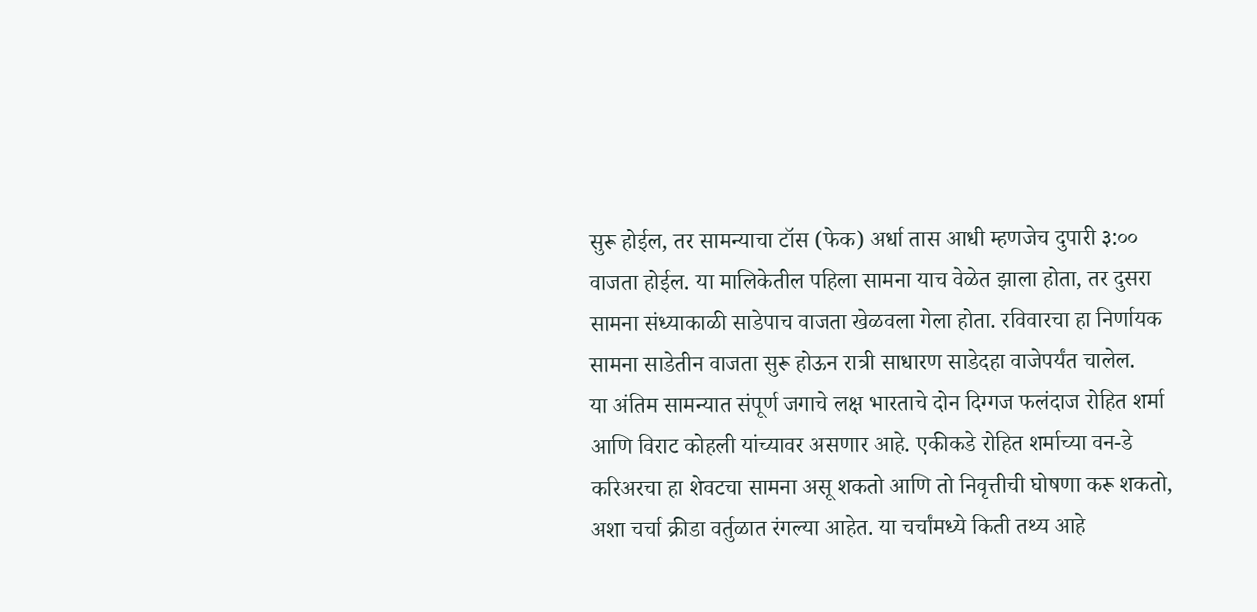सुरू होईल, तर सामन्याचा टॉस (फेक) अर्धा तास आधी म्हणजेच दुपारी ३:०० वाजता होईल. या मालिकेतील पहिला सामना याच वेळेत झाला होता, तर दुसरा सामना संध्याकाळी साडेपाच वाजता खेळवला गेला होता. रविवारचा हा निर्णायक सामना साडेतीन वाजता सुरू होऊन रात्री साधारण साडेदहा वाजेपर्यंत चालेल.
या अंतिम सामन्यात संपूर्ण जगाचे लक्ष भारताचे दोन दिग्गज फलंदाज रोहित शर्मा आणि विराट कोहली यांच्यावर असणार आहे. एकीकडे रोहित शर्माच्या वन-डे करिअरचा हा शेवटचा सामना असू शकतो आणि तो निवृत्तीची घोषणा करू शकतो, अशा चर्चा क्रीडा वर्तुळात रंगल्या आहेत. या चर्चांमध्ये किती तथ्य आहे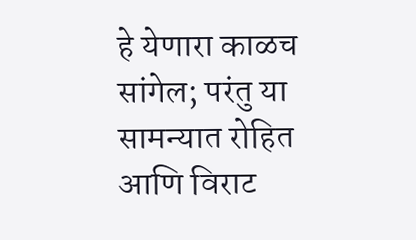हे येणारा काळच सांगेल; परंतु या सामन्यात रोहित आणि विराट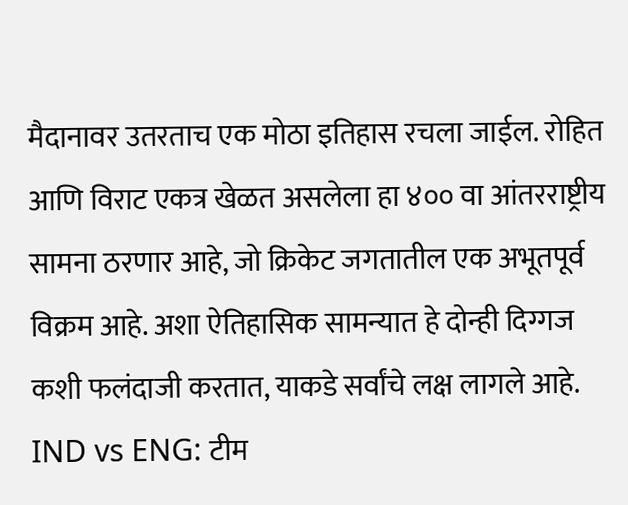मैदानावर उतरताच एक मोठा इतिहास रचला जाईल. रोहित आणि विराट एकत्र खेळत असलेला हा ४०० वा आंतरराष्ट्रीय सामना ठरणार आहे, जो क्रिकेट जगतातील एक अभूतपूर्व विक्रम आहे. अशा ऐतिहासिक सामन्यात हे दोन्ही दिग्गज कशी फलंदाजी करतात, याकडे सर्वांचे लक्ष लागले आहे.
IND vs ENG: टीम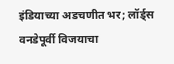इंडियाच्या अडचणीत भर; लॉर्ड्स वनडेपूर्वी विजयाचा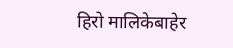हिरो मालिकेबाहेर